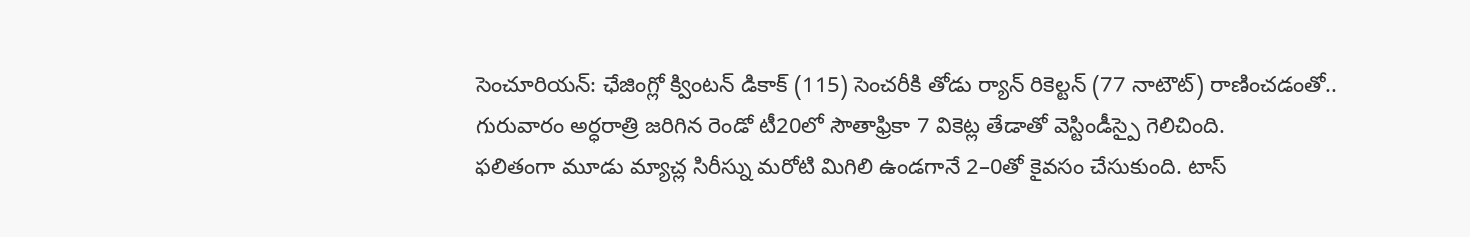సెంచూరియన్: ఛేజింగ్లో క్వింటన్ డికాక్ (115) సెంచరీకి తోడు ర్యాన్ రికెల్టన్ (77 నాటౌట్) రాణించడంతో.. గురువారం అర్ధరాత్రి జరిగిన రెండో టీ20లో సౌతాఫ్రికా 7 వికెట్ల తేడాతో వెస్టిండీస్పై గెలిచింది.
ఫలితంగా మూడు మ్యాచ్ల సిరీస్ను మరోటి మిగిలి ఉండగానే 2–0తో కైవసం చేసుకుంది. టాస్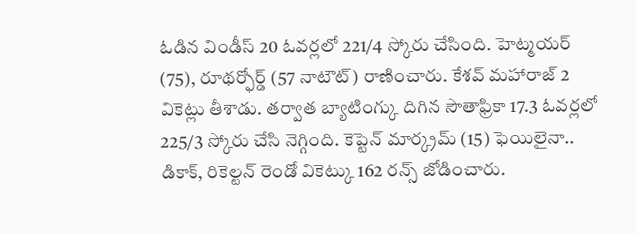ఓడిన విండీస్ 20 ఓవర్లలో 221/4 స్కోరు చేసింది. హెట్మయర్ (75), రూథర్ఫోర్డ్ (57 నాటౌట్) రాణించారు. కేశవ్ మహారాజ్ 2 వికెట్లు తీశాడు. తర్వాత బ్యాటింగ్కు దిగిన సౌతాఫ్రికా 17.3 ఓవర్లలో 225/3 స్కోరు చేసి నెగ్గింది. కెప్టెన్ మార్క్రమ్ (15) ఫెయిలైనా.. డికాక్, రికెల్టన్ రెండో వికెట్కు 162 రన్స్ జోడించారు.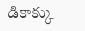డికాక్కు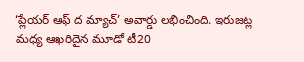‘ప్లేయర్ ఆఫ్ ద మ్యాచ్’ అవార్డు లభించింది. ఇరుజట్ల మధ్య ఆఖరిదైన మూడో టీ20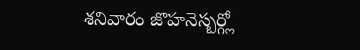శనివారం జొహనెస్బర్గ్లో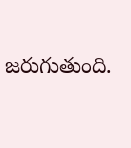జరుగుతుంది.